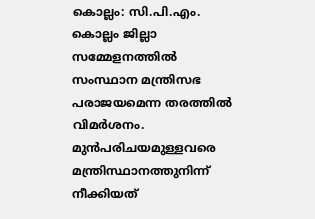കൊല്ലം: സി.പി.എം. കൊല്ലം ജില്ലാ സമ്മേളനത്തില്‍ സംസ്ഥാന മന്ത്രിസഭ പരാജയമെന്ന തരത്തില്‍ വിമര്‍ശനം. മുന്‍പരിചയമുള്ളവരെ മന്ത്രിസ്ഥാനത്തുനിന്ന് നീക്കിയത്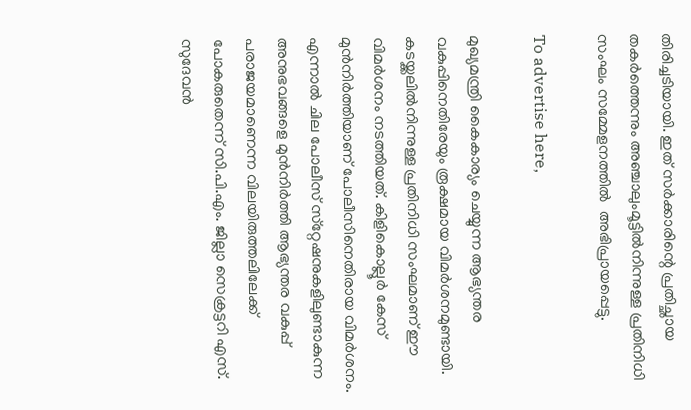തിരിച്ചടിയായി. ഇത് സര്‍ക്കാരിന്റെ പ്രതിച്ഛായ തകര്‍ത്തെന്നും അഞ്ചാലുംമൂട്ടില്‍നിന്നുള്ള പ്രതിനിധി സംഘം സമ്മേളനത്തില്‍  അഭിപ്രായപ്പെട്ടു.

To advertise here,

മുഖ്യമന്ത്രി കൈകാര്യം ചെയ്യുന്ന ആഭ്യന്തര വകുപ്പിനെതിരേയും രൂക്ഷമായ വിമര്‍ശനമുണ്ടായി. കടയ്ക്കലില്‍നിന്നുള്ള പ്രതിനിധി സംഘമാണ് ഈ വിമര്‍ശനം നടത്തിയത്. കിളികൊല്ലൂര്‍ കേസ് മുന്‍നിര്‍ത്തിയാണ് പോലീസിനെതിരായ വിമര്‍ശനം. എന്നാല്‍ ചില പോലീസ് സ്‌റ്റേഷനുകളിലുണ്ടാകുന്ന അനുഭവങ്ങളെ മുന്‍നിര്‍ത്തി ആഭ്യന്തര വകുപ്പ് പരാജയമാണെന്ന വിലയിരുത്തലിലേക്ക് പോകരുതെന്ന് സി.പി.എം. ജില്ലാ സെക്രട്ടറി എസ്. സുദേവന്‍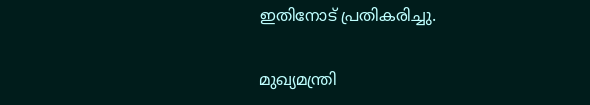ഇതിനോട് പ്രതികരിച്ചു.

മുഖ്യമന്ത്രി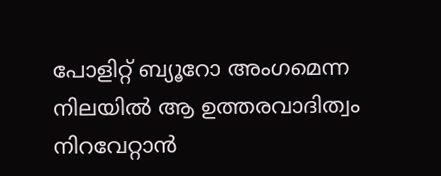പോളിറ്റ് ബ്യൂറോ അംഗമെന്ന നിലയില്‍ ആ ഉത്തരവാദിത്വം നിറവേറ്റാന്‍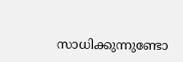സാധിക്കുന്നുണ്ടോ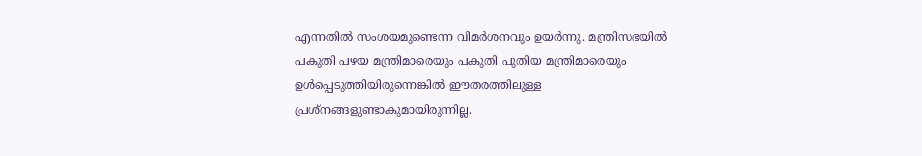എന്നതില്‍ സംശയമുണ്ടെന്ന വിമര്‍ശനവും ഉയര്‍ന്നു. മന്ത്രിസഭയില്‍ പകുതി പഴയ മന്ത്രിമാരെയും പകുതി പുതിയ മന്ത്രിമാരെയും ഉള്‍പ്പെടുത്തിയിരുന്നെങ്കില്‍ ഈതരത്തിലുള്ള പ്രശ്‌നങ്ങളുണ്ടാകുമായിരുന്നില്ല.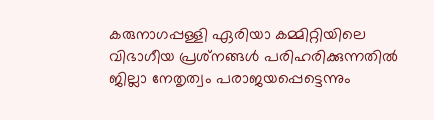കരുനാഗപ്പള്ളി ഏരിയാ കമ്മിറ്റിയിലെ വിഭാഗീയ പ്രശ്‌നങ്ങള്‍ പരിഹരിക്കുന്നതില്‍ ജില്ലാ നേതൃത്വം പരാജയപ്പെട്ടെന്നും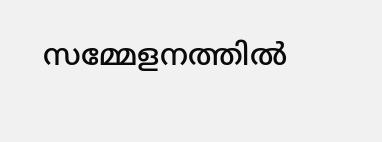സമ്മേളനത്തില്‍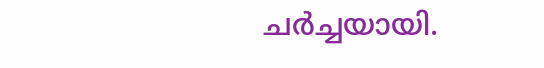ചര്‍ച്ചയായി.